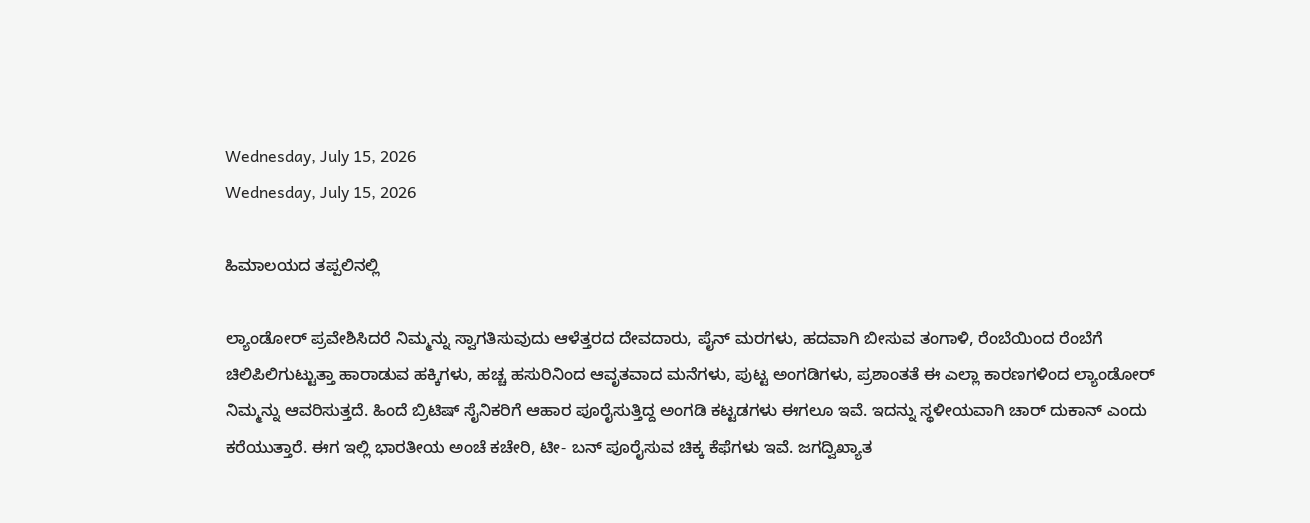Wednesday, July 15, 2026
Wednesday, July 15, 2026

ಹಿಮಾಲಯದ ತಪ್ಪಲಿನಲ್ಲಿ

ಲ್ಯಾಂಡೋರ್ ಪ್ರವೇಶಿಸಿದರೆ ನಿಮ್ಮನ್ನು ಸ್ವಾಗತಿಸುವುದು ಆಳೆತ್ತರದ ದೇವದಾರು, ಪೈನ್ ಮರಗಳು, ಹದವಾಗಿ ಬೀಸುವ ತಂಗಾಳಿ, ರೆಂಬೆಯಿಂದ ರೆಂಬೆಗೆ ಚಿಲಿಪಿಲಿಗುಟ್ಟುತ್ತಾ ಹಾರಾಡುವ ಹಕ್ಕಿಗಳು, ಹಚ್ಚ ಹಸುರಿನಿಂದ ಆವೃತವಾದ ಮನೆಗಳು, ಪುಟ್ಟ ಅಂಗಡಿಗಳು, ಪ್ರಶಾಂತತೆ ಈ ಎಲ್ಲಾ ಕಾರಣಗಳಿಂದ ಲ್ಯಾಂಡೋರ್ ನಿಮ್ಮನ್ನು ಆವರಿಸುತ್ತದೆ. ಹಿಂದೆ ಬ್ರಿಟಿಷ್ ಸೈನಿಕರಿಗೆ ಆಹಾರ ಪೂರೈಸುತ್ತಿದ್ದ ಅಂಗಡಿ ಕಟ್ಟಡಗಳು ಈಗಲೂ ಇವೆ. ಇದನ್ನು ಸ್ಥಳೀಯವಾಗಿ ಚಾರ್ ದುಕಾನ್ ಎಂದು ಕರೆಯುತ್ತಾರೆ. ಈಗ ಇಲ್ಲಿ ಭಾರತೀಯ ಅಂಚೆ ಕಚೇರಿ, ಟೀ- ಬನ್ ಪೂರೈಸುವ ಚಿಕ್ಕ ಕೆಫೆಗಳು ಇವೆ. ಜಗದ್ವಿಖ್ಯಾತ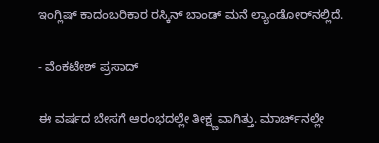ಇಂಗ್ಲಿಷ್ ಕಾದಂಬರಿಕಾರ ರಸ್ಕಿನ್ ಬಾಂಡ್‌ ಮನೆ ಲ್ಯಾಂಡೋರ್‌ನಲ್ಲಿದೆ.

- ವೆಂಕಟೇಶ್‌ ಪ್ರಸಾದ್‌

ಈ ವರ್ಷದ ಬೇಸಗೆ ಆರಂಭದಲ್ಲೇ ತೀಕ್ಷ್ಣವಾಗಿತ್ತು. ಮಾರ್ಚ್‌ನಲ್ಲೇ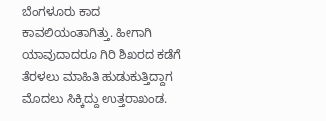ಬೆಂಗಳೂರು ಕಾದ ಕಾವಲಿಯಂತಾಗಿತ್ತು. ಹೀಗಾಗಿ ಯಾವುದಾದರೂ ಗಿರಿ ಶಿಖರದ ಕಡೆಗೆ ತೆರಳಲು ಮಾಹಿತಿ ಹುಡುಕುತ್ತಿದ್ದಾಗ ಮೊದಲು ಸಿಕ್ಕಿದ್ದು ಉತ್ತರಾಖಂಡ.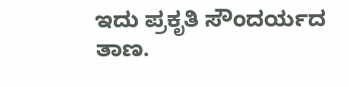ಇದು ಪ್ರಕೃತಿ ಸೌಂದರ್ಯದ ತಾಣ.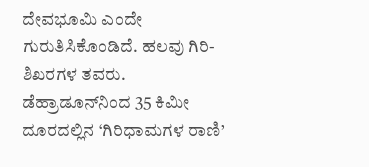ದೇವಭೂಮಿ ಎಂದೇ ಗುರುತಿಸಿಕೊಂಡಿದೆ. ಹಲವು ಗಿರಿ-ಶಿಖರಗಳ ತವರು. ಡೆಹ್ರಾಡೂನ್‌ನಿಂದ 35 ಕಿಮೀ ದೂರದಲ್ಲಿನ ‘ಗಿರಿಧಾಮಗಳ ರಾಣಿ’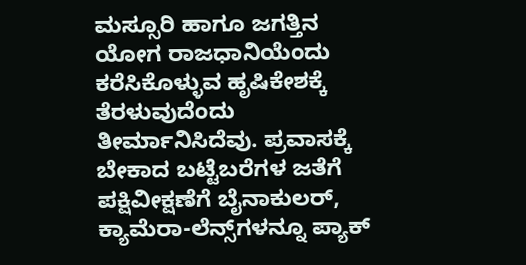ಮಸ್ಸೂರಿ ಹಾಗೂ ಜಗತ್ತಿನ ಯೋಗ ರಾಜಧಾನಿಯೆಂದು ಕರೆಸಿಕೊಳ್ಳುವ ಹೃಷಿಕೇಶಕ್ಕೆ ತೆರಳುವುದೆಂದು ತೀರ್ಮಾನಿಸಿದೆವು. ಪ್ರವಾಸಕ್ಕೆ ಬೇಕಾದ ಬಟ್ಟೆಬರೆಗಳ ಜತೆಗೆ ಪಕ್ಷಿವೀಕ್ಷಣೆಗೆ ಬೈನಾಕುಲರ್, ಕ್ಯಾಮೆರಾ-ಲೆನ್ಸ್‌ಗಳನ್ನೂ ಪ್ಯಾಕ್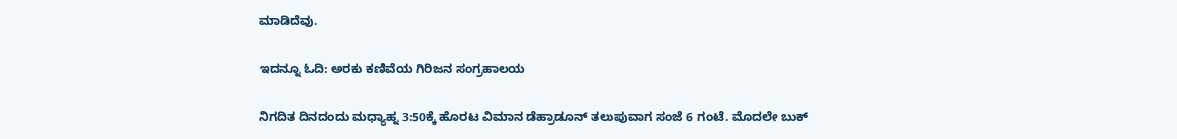ಮಾಡಿದೆವು.

ಇದನ್ನೂ ಓದಿ: ಅರಕು ಕಣಿವೆಯ ಗಿರಿಜನ ಸಂಗ್ರಹಾಲಯ

ನಿಗದಿತ ದಿನದಂದು ಮಧ್ಯಾಹ್ನ 3:50ಕ್ಕೆ ಹೊರಟ ವಿಮಾನ ಡೆಹ್ರಾಡೂನ್ ತಲುಪುವಾಗ ಸಂಜೆ 6 ಗಂಟೆ. ಮೊದಲೇ ಬುಕ್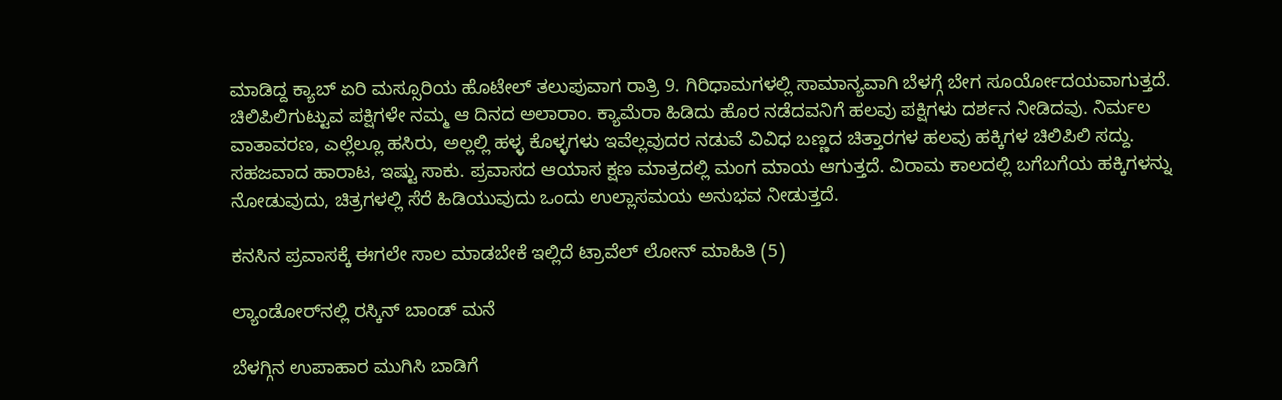ಮಾಡಿದ್ದ ಕ್ಯಾಬ್ ಏರಿ ಮಸ್ಸೂರಿಯ ಹೊಟೇಲ್ ತಲುಪುವಾಗ ರಾತ್ರಿ 9. ಗಿರಿಧಾಮಗಳಲ್ಲಿ ಸಾಮಾನ್ಯವಾಗಿ ಬೆಳಗ್ಗೆ ಬೇಗ ಸೂರ್ಯೋದಯವಾಗುತ್ತದೆ. ಚಿಲಿಪಿಲಿಗುಟ್ಟುವ ಪಕ್ಷಿಗಳೇ ನಮ್ಮ ಆ ದಿನದ ಅಲಾರಾಂ. ಕ್ಯಾಮೆರಾ ಹಿಡಿದು ಹೊರ ನಡೆದವನಿಗೆ ಹಲವು ಪಕ್ಷಿಗಳು ದರ್ಶನ ನೀಡಿದವು. ನಿರ್ಮಲ ವಾತಾವರಣ, ಎಲ್ಲೆಲ್ಲೂ ಹಸಿರು, ಅಲ್ಲಲ್ಲಿ ಹಳ್ಳ ಕೊಳ್ಳಗಳು ಇವೆಲ್ಲವುದರ ನಡುವೆ ವಿವಿಧ ಬಣ್ಣದ ಚಿತ್ತಾರಗಳ ಹಲವು ಹಕ್ಕಿಗಳ ಚಿಲಿಪಿಲಿ ಸದ್ದು. ಸಹಜವಾದ ಹಾರಾಟ, ಇಷ್ಟು ಸಾಕು. ಪ್ರವಾಸದ ಆಯಾಸ ಕ್ಷಣ ಮಾತ್ರದಲ್ಲಿ ಮಂಗ ಮಾಯ ಆಗುತ್ತದೆ. ವಿರಾಮ ಕಾಲದಲ್ಲಿ ಬಗೆಬಗೆಯ ಹಕ್ಕಿಗಳನ್ನು ನೋಡುವುದು, ಚಿತ್ರಗಳಲ್ಲಿ ಸೆರೆ ಹಿಡಿಯುವುದು ಒಂದು ಉಲ್ಲಾಸಮಯ ಅನುಭವ ನೀಡುತ್ತದೆ.

ಕನಸಿನ ಪ್ರವಾಸಕ್ಕೆ ಈಗಲೇ ಸಾಲ ಮಾಡಬೇಕೆ ಇಲ್ಲಿದೆ ಟ್ರಾವೆಲ್ ಲೋನ್ ಮಾಹಿತಿ (5)

ಲ್ಯಾಂಡೋರ್‌ನಲ್ಲಿ ರಸ್ಕಿನ್‌ ಬಾಂಡ್‌ ಮನೆ

ಬೆಳಗ್ಗಿನ ಉಪಾಹಾರ ಮುಗಿಸಿ ಬಾಡಿಗೆ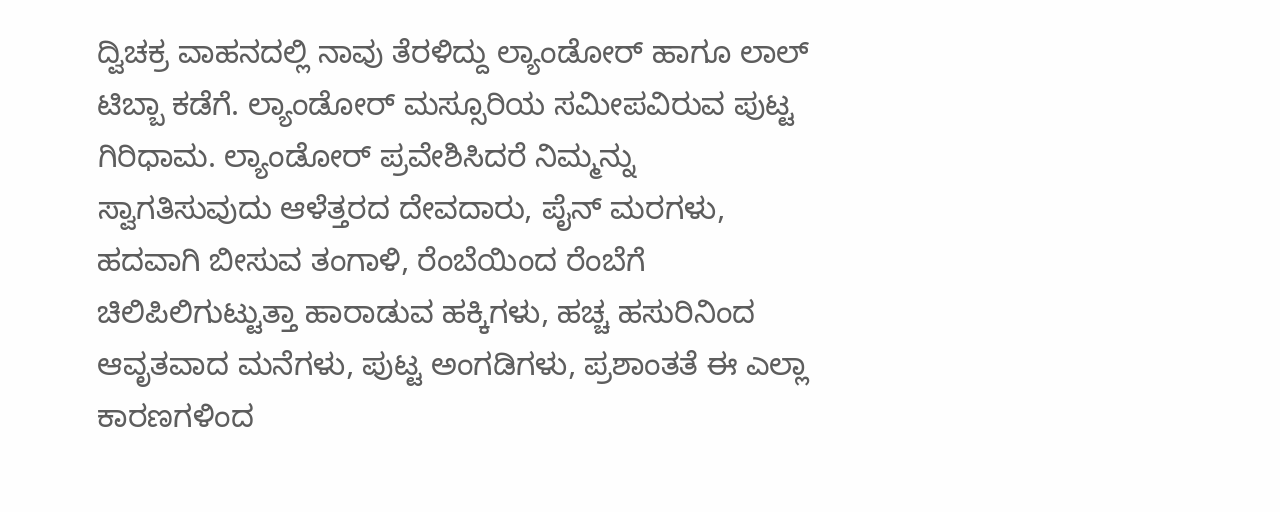ದ್ವಿಚಕ್ರ ವಾಹನದಲ್ಲಿ ನಾವು ತೆರಳಿದ್ದು ಲ್ಯಾಂಡೋರ್ ಹಾಗೂ ಲಾಲ್ ಟಿಬ್ಬಾ ಕಡೆಗೆ. ಲ್ಯಾಂಡೋರ್ ಮಸ್ಸೂರಿಯ ಸಮೀಪವಿರುವ ಪುಟ್ಟ ಗಿರಿಧಾಮ. ಲ್ಯಾಂಡೋರ್ ಪ್ರವೇಶಿಸಿದರೆ ನಿಮ್ಮನ್ನು ಸ್ವಾಗತಿಸುವುದು ಆಳೆತ್ತರದ ದೇವದಾರು, ಪೈನ್ ಮರಗಳು, ಹದವಾಗಿ ಬೀಸುವ ತಂಗಾಳಿ, ರೆಂಬೆಯಿಂದ ರೆಂಬೆಗೆ ಚಿಲಿಪಿಲಿಗುಟ್ಟುತ್ತಾ ಹಾರಾಡುವ ಹಕ್ಕಿಗಳು, ಹಚ್ಚ ಹಸುರಿನಿಂದ ಆವೃತವಾದ ಮನೆಗಳು, ಪುಟ್ಟ ಅಂಗಡಿಗಳು, ಪ್ರಶಾಂತತೆ ಈ ಎಲ್ಲಾ ಕಾರಣಗಳಿಂದ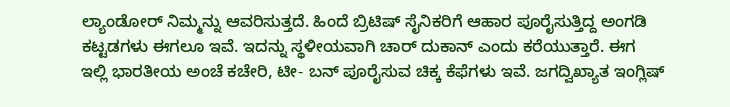ಲ್ಯಾಂಡೋರ್ ನಿಮ್ಮನ್ನು ಆವರಿಸುತ್ತದೆ. ಹಿಂದೆ ಬ್ರಿಟಿಷ್ ಸೈನಿಕರಿಗೆ ಆಹಾರ ಪೂರೈಸುತ್ತಿದ್ದ ಅಂಗಡಿ ಕಟ್ಟಡಗಳು ಈಗಲೂ ಇವೆ. ಇದನ್ನು ಸ್ಥಳೀಯವಾಗಿ ಚಾರ್ ದುಕಾನ್ ಎಂದು ಕರೆಯುತ್ತಾರೆ. ಈಗ ಇಲ್ಲಿ ಭಾರತೀಯ ಅಂಚೆ ಕಚೇರಿ, ಟೀ- ಬನ್ ಪೂರೈಸುವ ಚಿಕ್ಕ ಕೆಫೆಗಳು ಇವೆ. ಜಗದ್ವಿಖ್ಯಾತ ಇಂಗ್ಲಿಷ್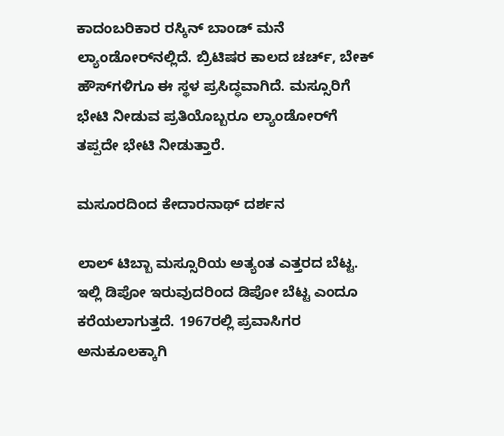ಕಾದಂಬರಿಕಾರ ರಸ್ಕಿನ್ ಬಾಂಡ್‌ ಮನೆ ಲ್ಯಾಂಡೋರ್‌ನಲ್ಲಿದೆ. ಬ್ರಿಟಿಷರ ಕಾಲದ ಚರ್ಚ್, ಬೇಕ್ ಹೌಸ್‌ಗಳಿಗೂ ಈ ಸ್ಥಳ ಪ್ರಸಿದ್ಧವಾಗಿದೆ. ಮಸ್ಸೂರಿಗೆ ಭೇಟಿ ನೀಡುವ ಪ್ರತಿಯೊಬ್ಬರೂ ಲ್ಯಾಂಡೋರ್‌ಗೆ ತಪ್ಪದೇ ಭೇಟಿ ನೀಡುತ್ತಾರೆ.

ಮಸೂರದಿಂದ ಕೇದಾರನಾಥ್‌ ದರ್ಶನ

ಲಾಲ್ ಟಿಬ್ಬಾ ಮಸ್ಸೂರಿಯ ಅತ್ಯಂತ ಎತ್ತರದ ಬೆಟ್ಟ. ಇಲ್ಲಿ ಡಿಪೋ ಇರುವುದರಿಂದ ಡಿಪೋ ಬೆಟ್ಟ ಎಂದೂ ಕರೆಯಲಾಗುತ್ತದೆ. 1967ರಲ್ಲಿ ಪ್ರವಾಸಿಗರ ಅನುಕೂಲಕ್ಕಾಗಿ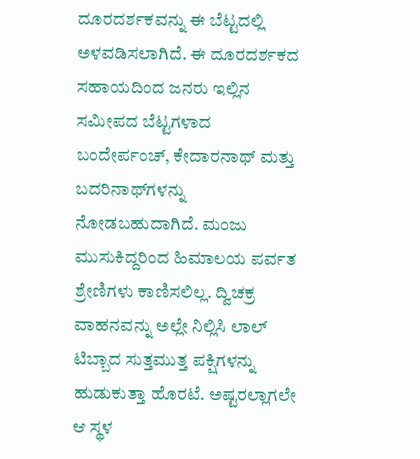ದೂರದರ್ಶಕವನ್ನು ಈ ಬೆಟ್ಟದಲ್ಲಿ ಅಳವಡಿಸಲಾಗಿದೆ. ಈ ದೂರದರ್ಶಕದ ಸಹಾಯದಿಂದ ಜನರು ಇಲ್ಲಿನ ಸಮೀಪದ ಬೆಟ್ಟಗಳಾದ ಬಂದೇರ್ಪಂಚ್, ಕೇದಾರನಾಥ್ ಮತ್ತು ಬದರಿನಾಥ್‌ಗಳನ್ನು ನೋಡಬಹುದಾಗಿದೆ. ಮಂಜು ಮುಸುಕಿದ್ದರಿಂದ ಹಿಮಾಲಯ ಪರ್ವತ ಶ್ರೇಣಿಗಳು ಕಾಣಿಸಲಿಲ್ಲ. ದ್ವಿಚಕ್ರ ವಾಹನವನ್ನು ಅಲ್ಲೇ ನಿಲ್ಲಿಸಿ ಲಾಲ್ ಟಿಬ್ಬಾದ ಸುತ್ತಮುತ್ತ ಪಕ್ಷಿಗಳನ್ನು ಹುಡುಕುತ್ತಾ ಹೊರಟೆ. ಅಷ್ಟರಲ್ಲಾಗಲೇ ಆ ಸ್ಥಳ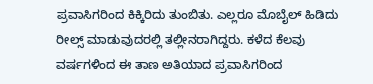ಪ್ರವಾಸಿಗರಿಂದ ಕಿಕ್ಕಿರಿದು ತುಂಬಿತು. ಎಲ್ಲರೂ ಮೊಬೈಲ್ ಹಿಡಿದು ರೀಲ್ಸ್ ಮಾಡುವುದರಲ್ಲಿ ತಲ್ಲೀನರಾಗಿದ್ದರು. ಕಳೆದ ಕೆಲವು ವರ್ಷಗಳಿಂದ ಈ ತಾಣ ಅತಿಯಾದ ಪ್ರವಾಸಿಗರಿಂದ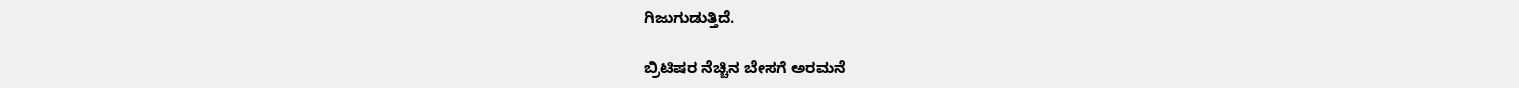ಗಿಜುಗುಡುತ್ತಿದೆ.

ಬ್ರಿಟಿಷರ ನೆಚ್ಚಿನ ಬೇಸಗೆ ಅರಮನೆ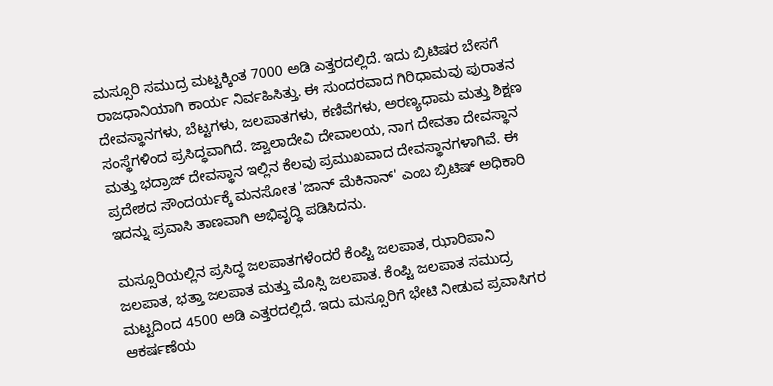ಮಸ್ಸೂರಿ ಸಮುದ್ರ ಮಟ್ಟಕ್ಕಿಂತ 7000 ಅಡಿ ಎತ್ತರದಲ್ಲಿದೆ. ಇದು ಬ್ರಿಟಿಷರ ಬೇಸಗೆ ರಾಜಧಾನಿಯಾಗಿ ಕಾರ್ಯ ನಿರ್ವಹಿಸಿತ್ತು. ಈ ಸುಂದರವಾದ ಗಿರಿಧಾಮವು ಪುರಾತನ ದೇವಸ್ಥಾನಗಳು, ಬೆಟ್ಟಗಳು, ಜಲಪಾತಗಳು, ಕಣಿವೆಗಳು, ಅರಣ್ಯಧಾಮ ಮತ್ತು ಶಿಕ್ಷಣ ಸಂಸ್ಥೆಗಳಿಂದ ಪ್ರಸಿದ್ಧವಾಗಿದೆ. ಜ್ವಾಲಾದೇವಿ ದೇವಾಲಯ, ನಾಗ ದೇವತಾ ದೇವಸ್ಥಾನ ಮತ್ತು ಭದ್ರಾಜ್ ದೇವಸ್ಥಾನ ಇಲ್ಲಿನ ಕೆಲವು ಪ್ರಮುಖವಾದ ದೇವಸ್ಥಾನಗಳಾಗಿವೆ. ಈ ಪ್ರದೇಶದ ಸೌಂದರ್ಯಕ್ಕೆ ಮನಸೋತ 'ಜಾನ್ ಮೆಕಿನಾನ್' ಎಂಬ ಬ್ರಿಟಿಷ್ ಅಧಿಕಾರಿ ಇದನ್ನು ಪ್ರವಾಸಿ ತಾಣವಾಗಿ ಅಭಿವೃದ್ಧಿ ಪಡಿಸಿದನು.

ಮಸ್ಸೂರಿಯಲ್ಲಿನ ಪ್ರಸಿದ್ಧ ಜಲಪಾತಗಳೆಂದರೆ ಕೆಂಪ್ಟಿ ಜಲಪಾತ, ಝಾರಿಪಾನಿ ಜಲಪಾತ, ಭತ್ತಾ ಜಲಪಾತ ಮತ್ತು ಮೊಸ್ಸಿ ಜಲಪಾತ. ಕೆಂಪ್ಟಿ ಜಲಪಾತ ಸಮುದ್ರ ಮಟ್ಟದಿಂದ 4500 ಅಡಿ ಎತ್ತರದಲ್ಲಿದೆ. ಇದು ಮಸ್ಸೂರಿಗೆ ಭೇಟಿ ನೀಡುವ ಪ್ರವಾಸಿಗರ ಆಕರ್ಷಣೆಯ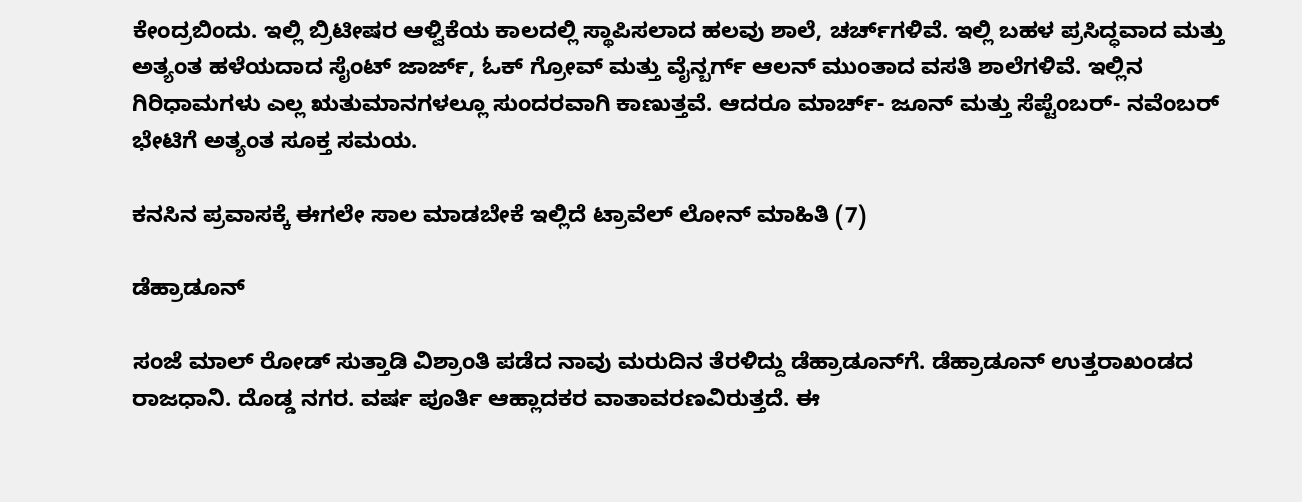ಕೇಂದ್ರಬಿಂದು. ಇಲ್ಲಿ ಬ್ರಿಟೀಷರ ಆಳ್ವಿಕೆಯ ಕಾಲದಲ್ಲಿ ಸ್ಥಾಪಿಸಲಾದ ಹಲವು ಶಾಲೆ, ಚರ್ಚ್‌ಗಳಿವೆ. ಇಲ್ಲಿ ಬಹಳ ಪ್ರಸಿದ್ಧವಾದ ಮತ್ತು ಅತ್ಯಂತ ಹಳೆಯದಾದ ಸೈಂಟ್ ಜಾರ್ಜ್, ಓಕ್ ಗ್ರೋವ್ ಮತ್ತು ವೈನ್ಬರ್ಗ್ ಆಲನ್ ಮುಂತಾದ ವಸತಿ ಶಾಲೆಗಳಿವೆ. ಇಲ್ಲಿನ ಗಿರಿಧಾಮಗಳು ಎಲ್ಲ ಋತುಮಾನಗಳಲ್ಲೂ ಸುಂದರವಾಗಿ ಕಾಣುತ್ತವೆ. ಆದರೂ ಮಾರ್ಚ್‌- ಜೂನ್ ಮತ್ತು ಸೆಪ್ಟೆಂಬರ್‌- ನವೆಂಬರ್ ಭೇಟಿಗೆ ಅತ್ಯಂತ ಸೂಕ್ತ ಸಮಯ.

ಕನಸಿನ ಪ್ರವಾಸಕ್ಕೆ ಈಗಲೇ ಸಾಲ ಮಾಡಬೇಕೆ ಇಲ್ಲಿದೆ ಟ್ರಾವೆಲ್ ಲೋನ್ ಮಾಹಿತಿ (7)

ಡೆಹ್ರಾಡೂನ್‌

ಸಂಜೆ ಮಾಲ್ ರೋಡ್ ಸುತ್ತಾಡಿ ವಿಶ್ರಾಂತಿ ಪಡೆದ ನಾವು ಮರುದಿನ ತೆರಳಿದ್ದು ಡೆಹ್ರಾಡೂನ್‌ಗೆ. ಡೆಹ್ರಾಡೂನ್ ಉತ್ತರಾಖಂಡದ ರಾಜಧಾನಿ. ದೊಡ್ಡ ನಗರ. ವರ್ಷ ಪೂರ್ತಿ ಆಹ್ಲಾದಕರ ವಾತಾವರಣವಿರುತ್ತದೆ. ಈ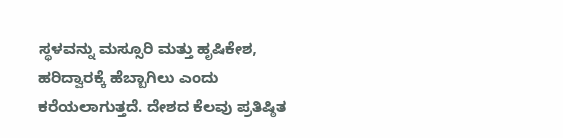ಸ್ಥಳವನ್ನು ಮಸ್ಸೂರಿ ಮತ್ತು ಹೃಷಿಕೇಶ, ಹರಿದ್ವಾರಕ್ಕೆ ಹೆಬ್ಬಾಗಿಲು ಎಂದು ಕರೆಯಲಾಗುತ್ತದೆ. ದೇಶದ ಕೆಲವು ಪ್ರತಿಷ್ಠಿತ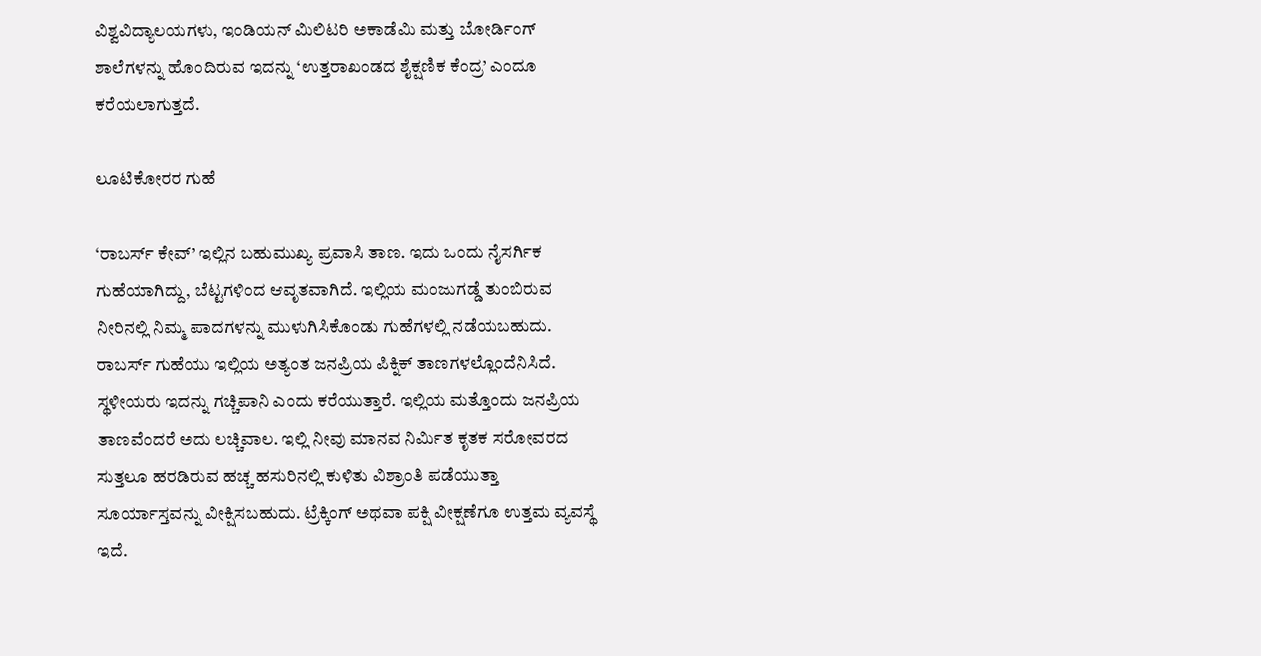ವಿಶ್ವವಿದ್ಯಾಲಯಗಳು, ಇಂಡಿಯನ್ ಮಿಲಿಟರಿ ಅಕಾಡೆಮಿ ಮತ್ತು ಬೋರ್ಡಿಂಗ್ ಶಾಲೆಗಳನ್ನು ಹೊಂದಿರುವ ಇದನ್ನು ‘ಉತ್ತರಾಖಂಡದ ಶೈಕ್ಷಣಿಕ ಕೆಂದ್ರ’ ಎಂದೂ ಕರೆಯಲಾಗುತ್ತದೆ.

ಲೂಟಿಕೋರರ ಗುಹೆ

‘ರಾಬರ್ಸ್ ಕೇವ್’ ಇಲ್ಲಿನ ಬಹುಮುಖ್ಯ ಪ್ರವಾಸಿ ತಾಣ. ಇದು ಒಂದು ನೈಸರ್ಗಿಕ ಗುಹೆಯಾಗಿದ್ದು, ಬೆಟ್ಟಗಳಿಂದ ಆವೃತವಾಗಿದೆ. ಇಲ್ಲಿಯ ಮಂಜುಗಡ್ಡೆ ತುಂಬಿರುವ ನೀರಿನಲ್ಲಿ ನಿಮ್ಮ ಪಾದಗಳನ್ನು ಮುಳುಗಿಸಿಕೊಂಡು ಗುಹೆಗಳಲ್ಲಿ ನಡೆಯಬಹುದು. ರಾಬರ್ಸ್ ಗುಹೆಯು ಇಲ್ಲಿಯ ಅತ್ಯಂತ ಜನಪ್ರಿಯ ಪಿಕ್ನಿಕ್ ತಾಣಗಳಲ್ಲೊಂದೆನಿಸಿದೆ. ಸ್ಥಳೀಯರು ಇದನ್ನು ಗಚ್ಚಿಪಾನಿ ಎಂದು ಕರೆಯುತ್ತಾರೆ. ಇಲ್ಲಿಯ ಮತ್ತೊಂದು ಜನಪ್ರಿಯ ತಾಣವೆಂದರೆ ಅದು ಲಚ್ಚಿವಾಲ. ಇಲ್ಲಿ ನೀವು ಮಾನವ ನಿರ್ಮಿತ ಕೃತಕ ಸರೋವರದ ಸುತ್ತಲೂ ಹರಡಿರುವ ಹಚ್ಚ ಹಸುರಿನಲ್ಲಿ ಕುಳಿತು ವಿಶ್ರಾಂತಿ ಪಡೆಯುತ್ತಾ ಸೂರ್ಯಾಸ್ತವನ್ನು ವೀಕ್ಷಿಸಬಹುದು. ಟ್ರೆಕ್ಕಿಂಗ್ ಅಥವಾ ಪಕ್ಷಿ ವೀಕ್ಷಣೆಗೂ ಉತ್ತಮ ವ್ಯವಸ್ಥೆ ಇದೆ.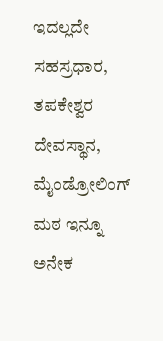ಇದಲ್ಲದೇ ಸಹಸ್ರಧಾರ, ತಪಕೇಶ್ವರ ದೇವಸ್ಥಾನ, ಮೈಂಡ್ರೋಲಿಂಗ್ ಮಠ ಇನ್ನೂ ಅನೇಕ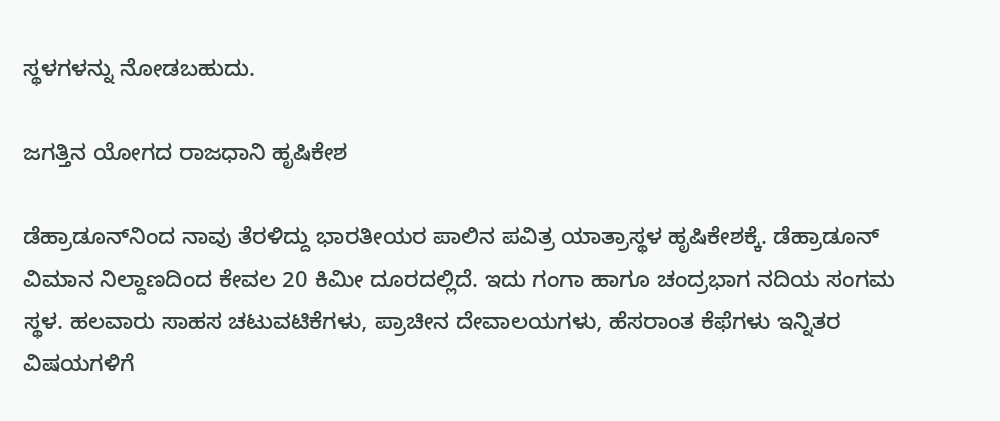ಸ್ಥಳಗಳನ್ನು ನೋಡಬಹುದು.

ಜಗತ್ತಿನ ಯೋಗದ ರಾಜಧಾನಿ ಹೃಷಿಕೇಶ

ಡೆಹ್ರಾಡೂನ್‌ನಿಂದ ನಾವು ತೆರಳಿದ್ದು ಭಾರತೀಯರ ಪಾಲಿನ ಪವಿತ್ರ ಯಾತ್ರಾಸ್ಥಳ ಹೃಷಿಕೇಶಕ್ಕೆ. ಡೆಹ್ರಾಡೂನ್ ವಿಮಾನ ನಿಲ್ದಾಣದಿಂದ ಕೇವಲ 20 ಕಿಮೀ ದೂರದಲ್ಲಿದೆ. ಇದು ಗಂಗಾ ಹಾಗೂ ಚಂದ್ರಭಾಗ ನದಿಯ ಸಂಗಮ ಸ್ಥಳ. ಹಲವಾರು ಸಾಹಸ ಚಟುವಟಿಕೆಗಳು, ಪ್ರಾಚೀನ ದೇವಾಲಯಗಳು, ಹೆಸರಾಂತ ಕೆಫೆಗಳು ಇನ್ನಿತರ ವಿಷಯಗಳಿಗೆ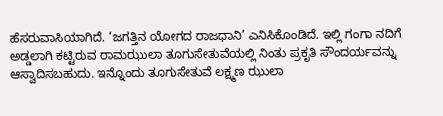ಹೆಸರುವಾಸಿಯಾಗಿದೆ. ‘ಜಗತ್ತಿನ ಯೋಗದ ರಾಜಧಾನಿ’ ಎನಿಸಿಕೊಂಡಿದೆ. ಇಲ್ಲಿ ಗಂಗಾ ನದಿಗೆ ಅಡ್ಡಲಾಗಿ ಕಟ್ಟಿರುವ ರಾಮಝುಲಾ ತೂಗುಸೇತುವೆಯಲ್ಲಿ ನಿಂತು ಪ್ರಕೃತಿ ಸೌಂದರ್ಯವನ್ನು ಆಸ್ವಾದಿಸಬಹುದು. ಇನ್ನೊಂದು ತೂಗುಸೇತುವೆ ಲಕ್ಷ್ಮಣ ಝುಲಾ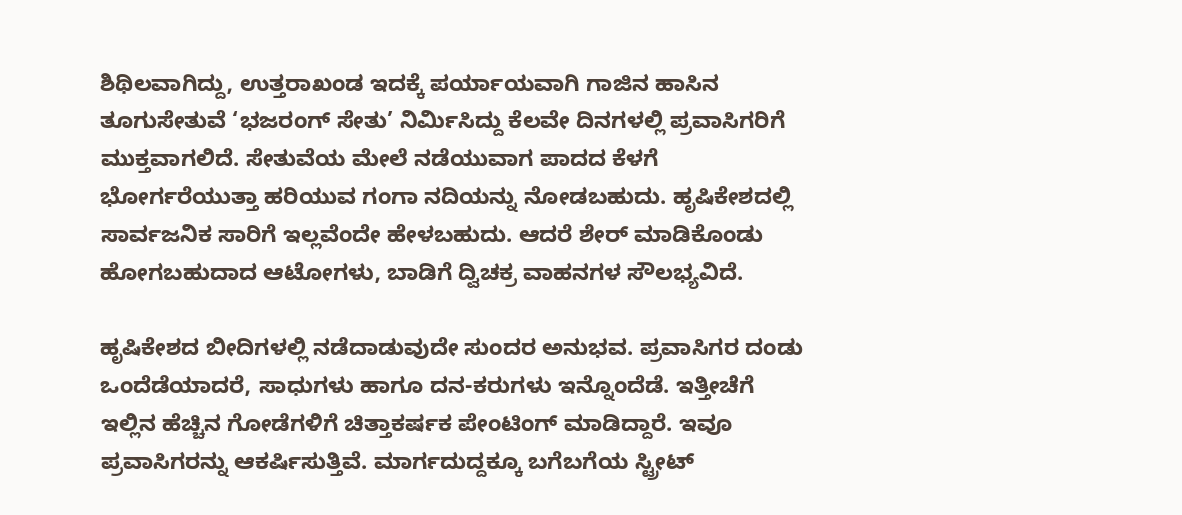ಶಿಥಿಲವಾಗಿದ್ದು, ಉತ್ತರಾಖಂಡ ಇದಕ್ಕೆ ಪರ್ಯಾಯವಾಗಿ ಗಾಜಿನ ಹಾಸಿನ ತೂಗುಸೇತುವೆ ‘ಭಜರಂಗ್ ಸೇತು’ ನಿರ್ಮಿಸಿದ್ದು ಕೆಲವೇ ದಿನಗಳಲ್ಲಿ ಪ್ರವಾಸಿಗರಿಗೆ ಮುಕ್ತವಾಗಲಿದೆ. ಸೇತುವೆಯ ಮೇಲೆ ನಡೆಯುವಾಗ ಪಾದದ ಕೆಳಗೆ ಭೋರ್ಗರೆಯುತ್ತಾ ಹರಿಯುವ ಗಂಗಾ ನದಿಯನ್ನು ನೋಡಬಹುದು. ಹೃಷಿಕೇಶದಲ್ಲಿ ಸಾರ್ವಜನಿಕ ಸಾರಿಗೆ ಇಲ್ಲವೆಂದೇ ಹೇಳಬಹುದು. ಆದರೆ ಶೇರ್ ಮಾಡಿಕೊಂಡು ಹೋಗಬಹುದಾದ ಆಟೋಗಳು, ಬಾಡಿಗೆ ದ್ವಿಚಕ್ರ ವಾಹನಗಳ ಸೌಲಭ್ಯವಿದೆ.

ಹೃಷಿಕೇಶದ ಬೀದಿಗಳಲ್ಲಿ ನಡೆದಾಡುವುದೇ ಸುಂದರ ಅನುಭವ. ಪ್ರವಾಸಿಗರ ದಂಡು ಒಂದೆಡೆಯಾದರೆ, ಸಾಧುಗಳು ಹಾಗೂ ದನ-ಕರುಗಳು ಇನ್ನೊಂದೆಡೆ. ಇತ್ತೀಚೆಗೆ ಇಲ್ಲಿನ ಹೆಚ್ಚಿನ ಗೋಡೆಗಳಿಗೆ ಚಿತ್ತಾಕರ್ಷಕ ಪೇಂಟಿಂಗ್ ಮಾಡಿದ್ದಾರೆ. ಇವೂ ಪ್ರವಾಸಿಗರನ್ನು ಆಕರ್ಷಿಸುತ್ತಿವೆ. ಮಾರ್ಗದುದ್ದಕ್ಕೂ ಬಗೆಬಗೆಯ ಸ್ಟ್ರೀಟ್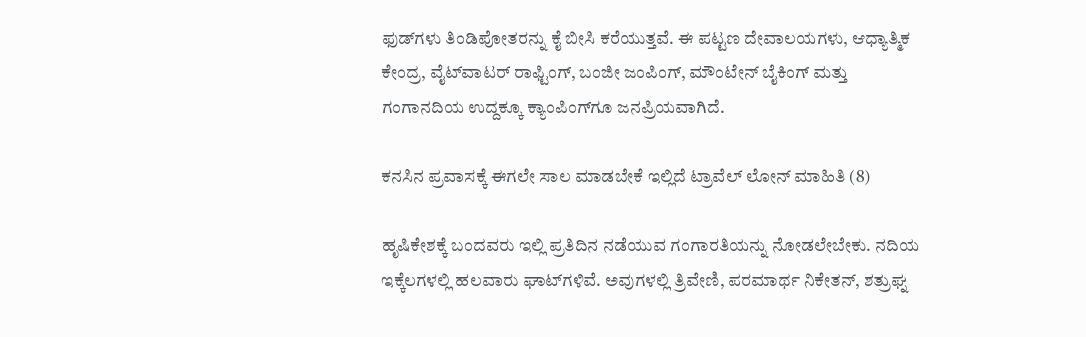ಫುಡ್‌ಗಳು ತಿಂಡಿಪೋತರನ್ನು ಕೈ ಬೀಸಿ ಕರೆಯುತ್ತವೆ. ಈ ಪಟ್ಟಣ ದೇವಾಲಯಗಳು, ಆಧ್ಯಾತ್ಮಿಕ ಕೇಂದ್ರ, ವೈಟ್‌ವಾಟರ್ ರಾಫ್ಟಿಂಗ್, ಬಂಜೀ ಜಂಪಿಂಗ್, ಮೌಂಟೇನ್ ಬೈಕಿಂಗ್ ಮತ್ತು ಗಂಗಾನದಿಯ ಉದ್ದಕ್ಕೂ ಕ್ಯಾಂಪಿಂಗ್‌ಗೂ ಜನಪ್ರಿಯವಾಗಿದೆ.

ಕನಸಿನ ಪ್ರವಾಸಕ್ಕೆ ಈಗಲೇ ಸಾಲ ಮಾಡಬೇಕೆ ಇಲ್ಲಿದೆ ಟ್ರಾವೆಲ್ ಲೋನ್ ಮಾಹಿತಿ (8)

ಹೃಷಿಕೇಶಕ್ಕೆ ಬಂದವರು ಇಲ್ಲಿ ಪ್ರತಿದಿನ ನಡೆಯುವ ಗಂಗಾರತಿಯನ್ನು ನೋಡಲೇಬೇಕು. ನದಿಯ ಇಕ್ಕೆಲಗಳಲ್ಲಿ ಹಲವಾರು ಘಾಟ್‌ಗಳಿವೆ. ಅವುಗಳಲ್ಲಿ ತ್ರಿವೇಣಿ, ಪರಮಾರ್ಥ ನಿಕೇತನ್, ಶತ್ರುಘ್ನ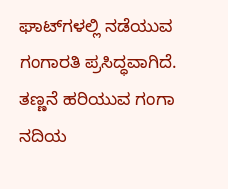ಘಾಟ್‌ಗಳಲ್ಲಿ ನಡೆಯುವ ಗಂಗಾರತಿ ಪ್ರಸಿದ್ಧವಾಗಿದೆ. ತಣ್ಣನೆ ಹರಿಯುವ ಗಂಗಾ ನದಿಯ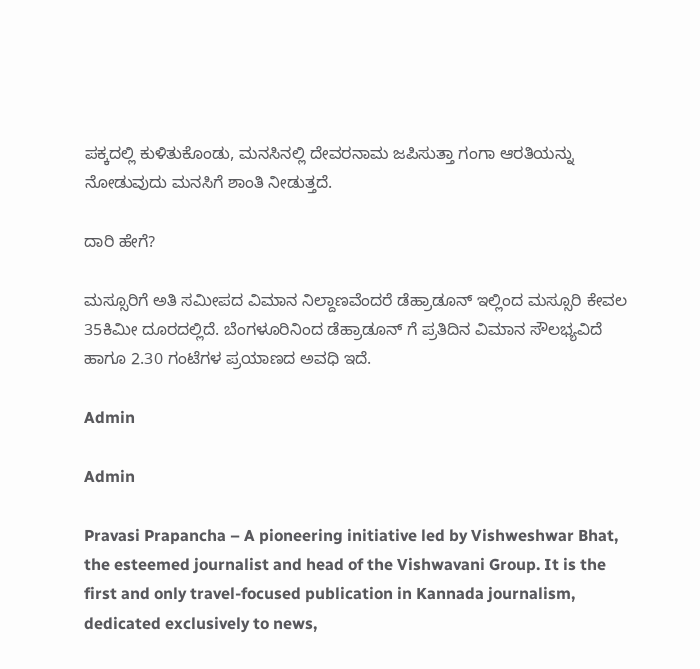ಪಕ್ಕದಲ್ಲಿ ಕುಳಿತುಕೊಂಡು, ಮನಸಿನಲ್ಲಿ ದೇವರನಾಮ ಜಪಿಸುತ್ತಾ ಗಂಗಾ ಆರತಿಯನ್ನು ನೋಡುವುದು ಮನಸಿಗೆ ಶಾಂತಿ ನೀಡುತ್ತದೆ.

ದಾರಿ ಹೇಗೆ?

ಮಸ್ಸೂರಿಗೆ ಅತಿ ಸಮೀಪದ ವಿಮಾನ ನಿಲ್ದಾಣವೆಂದರೆ ಡೆಹ್ರಾಡೂನ್ ಇಲ್ಲಿಂದ ಮಸ್ಸೂರಿ ಕೇವಲ 35ಕಿಮೀ ದೂರದಲ್ಲಿದೆ. ಬೆಂಗಳೂರಿನಿಂದ ಡೆಹ್ರಾಡೂನ್ ಗೆ ಪ್ರತಿದಿನ ವಿಮಾನ ಸೌಲಭ್ಯವಿದೆ ಹಾಗೂ 2.30 ಗಂಟೆಗಳ ಪ್ರಯಾಣದ ಅವಧಿ ಇದೆ.

Admin

Admin

Pravasi Prapancha – A pioneering initiative led by Vishweshwar Bhat, the esteemed journalist and head of the Vishwavani Group. It is the first and only travel-focused publication in Kannada journalism, dedicated exclusively to news,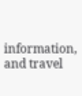information, and travel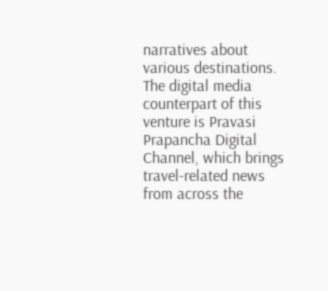narratives about various destinations. The digital media counterpart of this venture is Pravasi Prapancha Digital Channel, which brings travel-related news from across the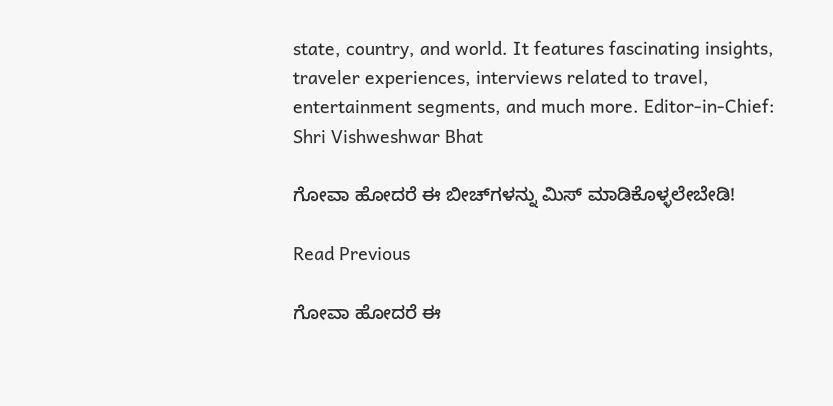state, country, and world. It features fascinating insights, traveler experiences, interviews related to travel, entertainment segments, and much more. Editor-in-Chief: Shri Vishweshwar Bhat

ಗೋವಾ ಹೋದರೆ ಈ ಬೀಚ್‌ಗಳನ್ನು ಮಿಸ್‌ ಮಾಡಿಕೊಳ್ಳಲೇಬೇಡಿ!

Read Previous

ಗೋವಾ ಹೋದರೆ ಈ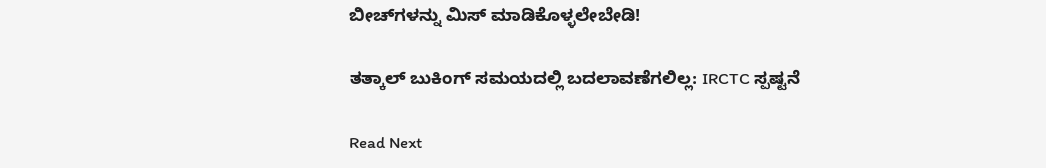ಬೀಚ್‌ಗಳನ್ನು ಮಿಸ್‌ ಮಾಡಿಕೊಳ್ಳಲೇಬೇಡಿ!

ತತ್ಕಾಲ್ ಬುಕಿಂಗ್ ಸಮಯದಲ್ಲಿ ಬದಲಾವಣೆಗಲಿಲ್ಲ: IRCTC ಸ್ಪಷ್ಟನೆ

Read Next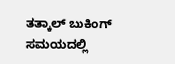ತತ್ಕಾಲ್ ಬುಕಿಂಗ್ ಸಮಯದಲ್ಲಿ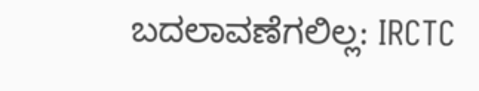ಬದಲಾವಣೆಗಲಿಲ್ಲ: IRCTC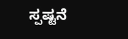ಸ್ಪಷ್ಟನೆ